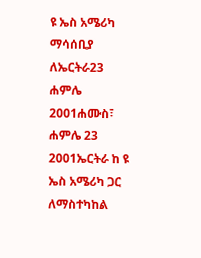ዩ ኤስ አሜሪካ ማሳሰቢያ ለኤርትራ23 ሐምሌ 2001ሐሙስ፣ ሐምሌ 23 2001ኤርትራ ከ ዩ ኤስ አሜሪካ ጋር ለማስተካከል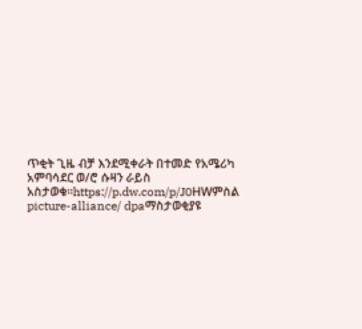ጥቂት ጊዜ ብቻ እንደሚቀራት በተመድ የአሜሪካ አምባሳደር ወ/ሮ ሱዛን ራይስ አስታወቁ።https://p.dw.com/p/J0HWምስል picture-alliance/ dpaማስታወቂያዩ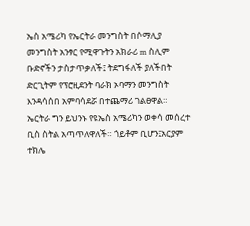ኤስ አሜሪካ የኤርትራ መንግስት በሶማሊያ መንግስት አንፃር የሚዋጉትን አክራሪ m ስሊም ቡድኖችን ታስታጥቃለች፤ ትደግፋለች ያለችበት ድርጊትም የፕሮዚደንት ባራክ ኦባማን መንግስት እንዳሳሰበ አምባሳደሯ በተጨማሪ ገልፀዋል። ኤርትራ ግን ይህንኑ የዩኤስ አሜሪካን ወቀሳ መሰረተ ቢስ ስትል አጣጥለዋለች። ጎይቶም ቢሆን፤አርያም ተክሌ